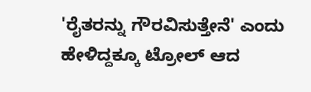'ರೈತರನ್ನು ಗೌರವಿಸುತ್ತೇನೆ' ಎಂದು ಹೇಳಿದ್ದಕ್ಕೂ ಟ್ರೋಲ್ ಆದ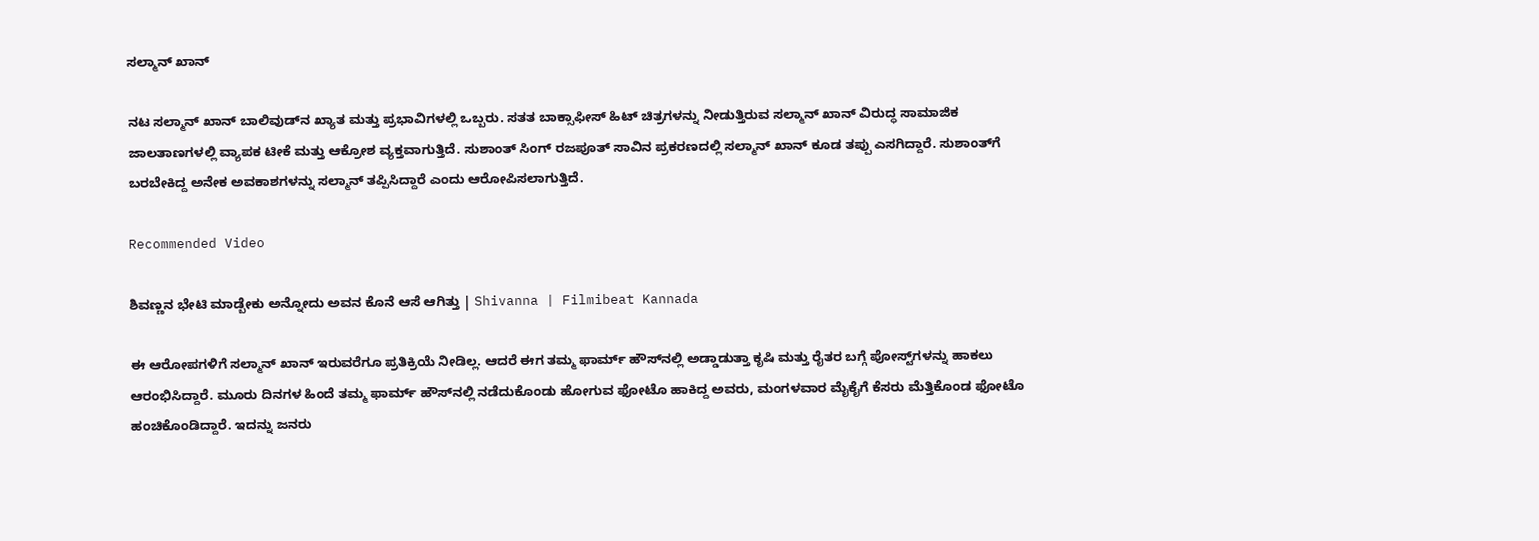ಸಲ್ಮಾನ್ ಖಾನ್

ನಟ ಸಲ್ಮಾನ್ ಖಾನ್ ಬಾಲಿವುಡ್‌ನ ಖ್ಯಾತ ಮತ್ತು ಪ್ರಭಾವಿಗಳಲ್ಲಿ ಒಬ್ಬರು. ಸತತ ಬಾಕ್ಸಾಫೀಸ್ ಹಿಟ್ ಚಿತ್ರಗಳನ್ನು ನೀಡುತ್ತಿರುವ ಸಲ್ಮಾನ್ ಖಾನ್ ವಿರುದ್ಧ ಸಾಮಾಜಿಕ ಜಾಲತಾಣಗಳಲ್ಲಿ ವ್ಯಾಪಕ ಟೀಕೆ ಮತ್ತು ಆಕ್ರೋಶ ವ್ಯಕ್ತವಾಗುತ್ತಿದೆ. ಸುಶಾಂತ್ ಸಿಂಗ್ ರಜಪೂತ್ ಸಾವಿನ ಪ್ರಕರಣದಲ್ಲಿ ಸಲ್ಮಾನ್ ಖಾನ್ ಕೂಡ ತಪ್ಪು ಎಸಗಿದ್ದಾರೆ. ಸುಶಾಂತ್‌ಗೆ ಬರಬೇಕಿದ್ದ ಅನೇಕ ಅವಕಾಶಗಳನ್ನು ಸಲ್ಮಾನ್ ತಪ್ಪಿಸಿದ್ದಾರೆ ಎಂದು ಆರೋಪಿಸಲಾಗುತ್ತಿದೆ.

Recommended Video

ಶಿವಣ್ಣನ ಭೇಟಿ ಮಾಡ್ಬೇಕು ಅನ್ನೋದು ಅವನ ಕೊನೆ ಆಸೆ ಆಗಿತ್ತು | Shivanna | Filmibeat Kannada

ಈ ಆರೋಪಗಳಿಗೆ ಸಲ್ಮಾನ್ ಖಾನ್ ಇರುವರೆಗೂ ಪ್ರತಿಕ್ರಿಯೆ ನೀಡಿಲ್ಲ. ಆದರೆ ಈಗ ತಮ್ಮ ಫಾರ್ಮ್ ಹೌಸ್‌ನಲ್ಲಿ ಅಡ್ಡಾಡುತ್ತಾ ಕೃಷಿ ಮತ್ತು ರೈತರ ಬಗ್ಗೆ ಪೋಸ್ಟ್‌ಗಳನ್ನು ಹಾಕಲು ಆರಂಭಿಸಿದ್ದಾರೆ. ಮೂರು ದಿನಗಳ ಹಿಂದೆ ತಮ್ಮ ಫಾರ್ಮ್ ಹೌಸ್‌ನಲ್ಲಿ ನಡೆದುಕೊಂಡು ಹೋಗುವ ಫೋಟೊ ಹಾಕಿದ್ದ ಅವರು, ಮಂಗಳವಾರ ಮೈಕೈಗೆ ಕೆಸರು ಮೆತ್ತಿಕೊಂಡ ಫೋಟೊ ಹಂಚಿಕೊಂಡಿದ್ದಾರೆ. ಇದನ್ನು ಜನರು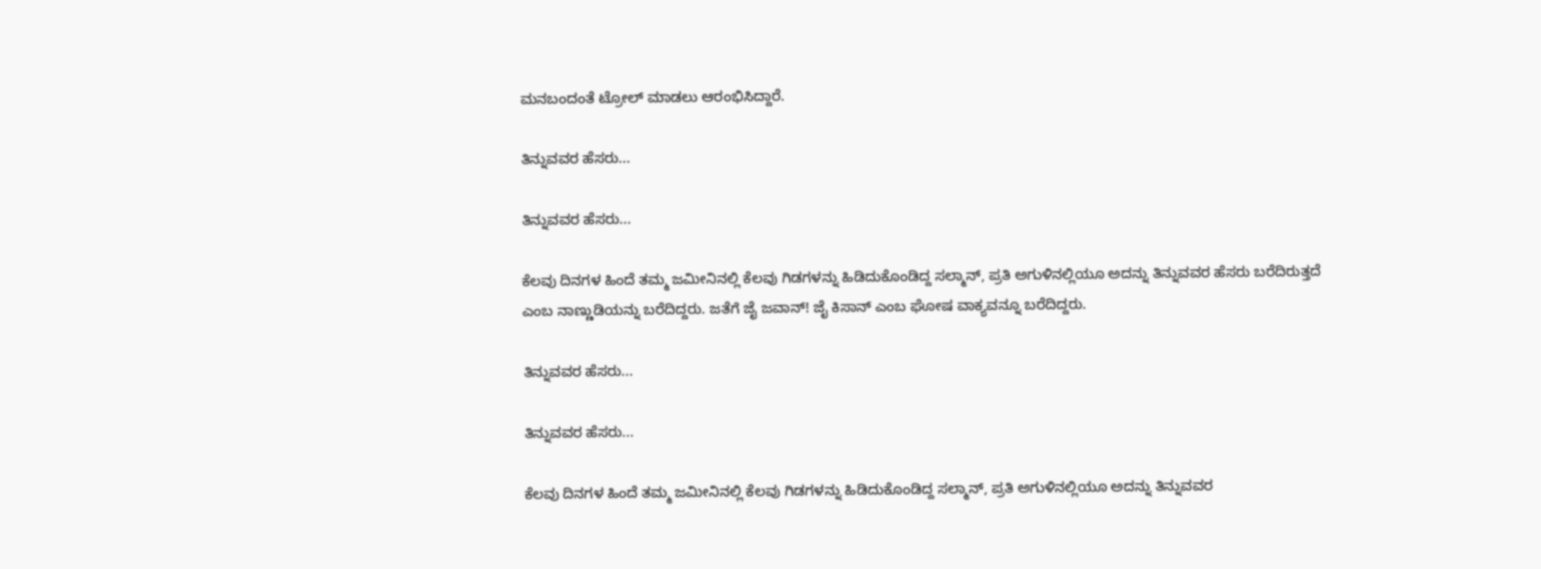ಮನಬಂದಂತೆ ಟ್ರೋಲ್ ಮಾಡಲು ಆರಂಭಿಸಿದ್ದಾರೆ.

ತಿನ್ನುವವರ ಹೆಸರು...

ತಿನ್ನುವವರ ಹೆಸರು...

ಕೆಲವು ದಿನಗಳ ಹಿಂದೆ ತಮ್ಮ ಜಮೀನಿನಲ್ಲಿ ಕೆಲವು ಗಿಡಗಳನ್ನು ಹಿಡಿದುಕೊಂಡಿದ್ದ ಸಲ್ಮಾನ್, ಪ್ರತಿ ಅಗುಳಿನಲ್ಲಿಯೂ ಅದನ್ನು ತಿನ್ನುವವರ ಹೆಸರು ಬರೆದಿರುತ್ತದೆ ಎಂಬ ನಾಣ್ಣುಡಿಯನ್ನು ಬರೆದಿದ್ದರು. ಜತೆಗೆ ಜೈ ಜವಾನ್! ಜೈ ಕಿಸಾನ್ ಎಂಬ ಘೋಷ ವಾಕ್ಯವನ್ನೂ ಬರೆದಿದ್ದರು.

ತಿನ್ನುವವರ ಹೆಸರು...

ತಿನ್ನುವವರ ಹೆಸರು...

ಕೆಲವು ದಿನಗಳ ಹಿಂದೆ ತಮ್ಮ ಜಮೀನಿನಲ್ಲಿ ಕೆಲವು ಗಿಡಗಳನ್ನು ಹಿಡಿದುಕೊಂಡಿದ್ದ ಸಲ್ಮಾನ್, ಪ್ರತಿ ಅಗುಳಿನಲ್ಲಿಯೂ ಅದನ್ನು ತಿನ್ನುವವರ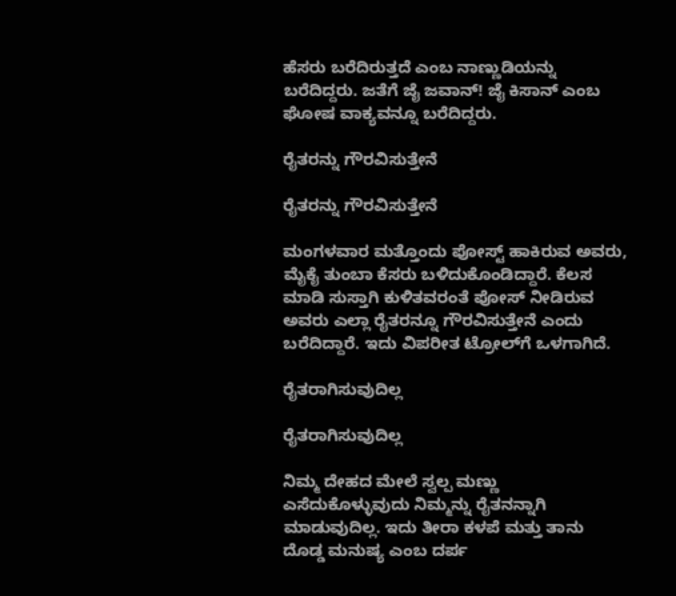ಹೆಸರು ಬರೆದಿರುತ್ತದೆ ಎಂಬ ನಾಣ್ಣುಡಿಯನ್ನು ಬರೆದಿದ್ದರು. ಜತೆಗೆ ಜೈ ಜವಾನ್! ಜೈ ಕಿಸಾನ್ ಎಂಬ ಘೋಷ ವಾಕ್ಯವನ್ನೂ ಬರೆದಿದ್ದರು.

ರೈತರನ್ನು ಗೌರವಿಸುತ್ತೇನೆ

ರೈತರನ್ನು ಗೌರವಿಸುತ್ತೇನೆ

ಮಂಗಳವಾರ ಮತ್ತೊಂದು ಪೋಸ್ಟ್ ಹಾಕಿರುವ ಅವರು, ಮೈಕೈ ತುಂಬಾ ಕೆಸರು ಬಳಿದುಕೊಂಡಿದ್ದಾರೆ. ಕೆಲಸ ಮಾಡಿ ಸುಸ್ತಾಗಿ ಕುಳಿತವರಂತೆ ಪೋಸ್ ನೀಡಿರುವ ಅವರು ಎಲ್ಲಾ ರೈತರನ್ನೂ ಗೌರವಿಸುತ್ತೇನೆ ಎಂದು ಬರೆದಿದ್ದಾರೆ. ಇದು ವಿಪರೀತ ಟ್ರೋಲ್‌ಗೆ ಒಳಗಾಗಿದೆ.

ರೈತರಾಗಿಸುವುದಿಲ್ಲ

ರೈತರಾಗಿಸುವುದಿಲ್ಲ

ನಿಮ್ಮ ದೇಹದ ಮೇಲೆ ಸ್ವಲ್ಪ ಮಣ್ಣು ಎಸೆದುಕೊಳ್ಳುವುದು ನಿಮ್ಮನ್ನು ರೈತನನ್ನಾಗಿ ಮಾಡುವುದಿಲ್ಲ. ಇದು ತೀರಾ ಕಳಪೆ ಮತ್ತು ತಾನು ದೊಡ್ಡ ಮನುಷ್ಯ ಎಂಬ ದರ್ಪ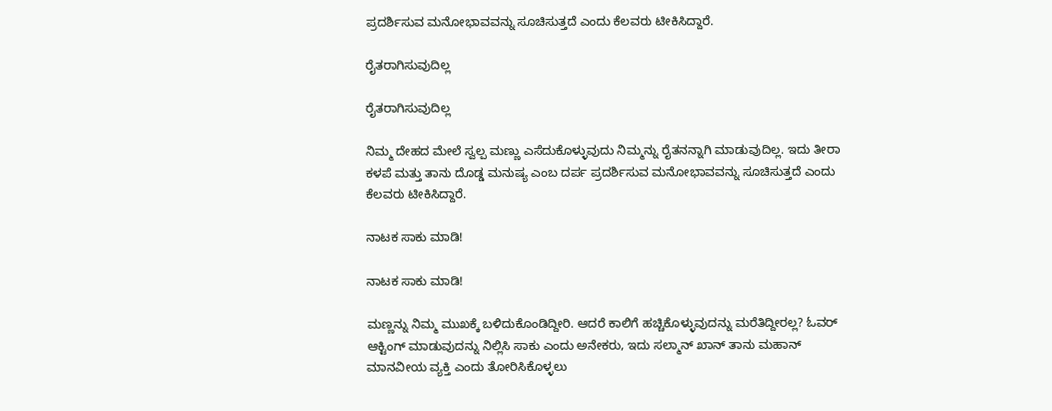ಪ್ರದರ್ಶಿಸುವ ಮನೋಭಾವವನ್ನು ಸೂಚಿಸುತ್ತದೆ ಎಂದು ಕೆಲವರು ಟೀಕಿಸಿದ್ದಾರೆ.

ರೈತರಾಗಿಸುವುದಿಲ್ಲ

ರೈತರಾಗಿಸುವುದಿಲ್ಲ

ನಿಮ್ಮ ದೇಹದ ಮೇಲೆ ಸ್ವಲ್ಪ ಮಣ್ಣು ಎಸೆದುಕೊಳ್ಳುವುದು ನಿಮ್ಮನ್ನು ರೈತನನ್ನಾಗಿ ಮಾಡುವುದಿಲ್ಲ. ಇದು ತೀರಾ ಕಳಪೆ ಮತ್ತು ತಾನು ದೊಡ್ಡ ಮನುಷ್ಯ ಎಂಬ ದರ್ಪ ಪ್ರದರ್ಶಿಸುವ ಮನೋಭಾವವನ್ನು ಸೂಚಿಸುತ್ತದೆ ಎಂದು ಕೆಲವರು ಟೀಕಿಸಿದ್ದಾರೆ.

ನಾಟಕ ಸಾಕು ಮಾಡಿ!

ನಾಟಕ ಸಾಕು ಮಾಡಿ!

ಮಣ್ಣನ್ನು ನಿಮ್ಮ ಮುಖಕ್ಕೆ ಬಳಿದುಕೊಂಡಿದ್ದೀರಿ. ಆದರೆ ಕಾಲಿಗೆ ಹಚ್ಚಿಕೊಳ್ಳುವುದನ್ನು ಮರೆತಿದ್ದೀರಲ್ಲ? ಓವರ್ ಆಕ್ಟಿಂಗ್ ಮಾಡುವುದನ್ನು ನಿಲ್ಲಿಸಿ ಸಾಕು ಎಂದು ಅನೇಕರು, ಇದು ಸಲ್ಮಾನ್ ಖಾನ್ ತಾನು ಮಹಾನ್ ಮಾನವೀಯ ವ್ಯಕ್ತಿ ಎಂದು ತೋರಿಸಿಕೊಳ್ಳಲು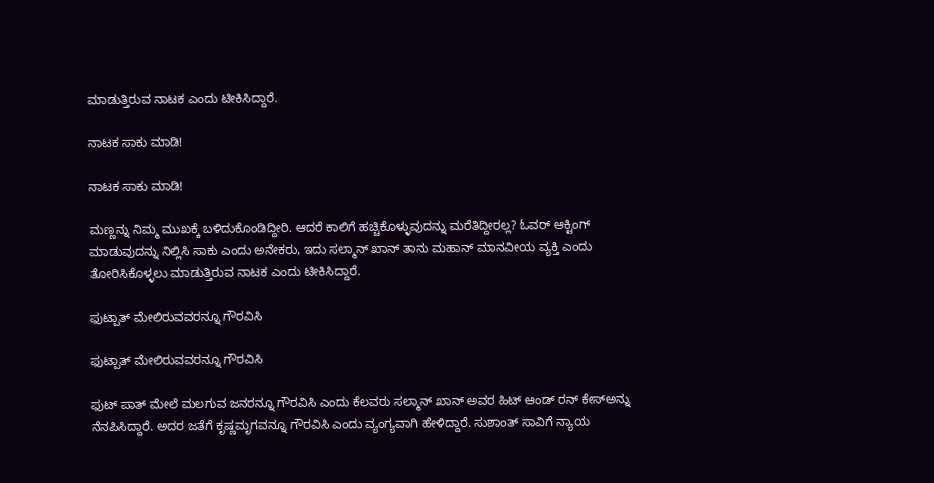ಮಾಡುತ್ತಿರುವ ನಾಟಕ ಎಂದು ಟೀಕಿಸಿದ್ದಾರೆ.

ನಾಟಕ ಸಾಕು ಮಾಡಿ!

ನಾಟಕ ಸಾಕು ಮಾಡಿ!

ಮಣ್ಣನ್ನು ನಿಮ್ಮ ಮುಖಕ್ಕೆ ಬಳಿದುಕೊಂಡಿದ್ದೀರಿ. ಆದರೆ ಕಾಲಿಗೆ ಹಚ್ಚಿಕೊಳ್ಳುವುದನ್ನು ಮರೆತಿದ್ದೀರಲ್ಲ? ಓವರ್ ಆಕ್ಟಿಂಗ್ ಮಾಡುವುದನ್ನು ನಿಲ್ಲಿಸಿ ಸಾಕು ಎಂದು ಅನೇಕರು, ಇದು ಸಲ್ಮಾನ್ ಖಾನ್ ತಾನು ಮಹಾನ್ ಮಾನವೀಯ ವ್ಯಕ್ತಿ ಎಂದು ತೋರಿಸಿಕೊಳ್ಳಲು ಮಾಡುತ್ತಿರುವ ನಾಟಕ ಎಂದು ಟೀಕಿಸಿದ್ದಾರೆ.

ಫುಟ್ಪಾತ್ ಮೇಲಿರುವವರನ್ನೂ ಗೌರವಿಸಿ

ಫುಟ್ಪಾತ್ ಮೇಲಿರುವವರನ್ನೂ ಗೌರವಿಸಿ

ಫುಟ್ ಪಾತ್ ಮೇಲೆ ಮಲಗುವ ಜನರನ್ನೂ ಗೌರವಿಸಿ ಎಂದು ಕೆಲವರು ಸಲ್ಮಾನ್ ಖಾನ್ ಅವರ ಹಿಟ್ ಆಂಡ್ ರನ್ ಕೇಸ್ಅನ್ನು ನೆನಪಿಸಿದ್ದಾರೆ. ಅದರ ಜತೆಗೆ ಕೃಷ್ಣಮೃಗವನ್ನೂ ಗೌರವಿಸಿ ಎಂದು ವ್ಯಂಗ್ಯವಾಗಿ ಹೇಳಿದ್ದಾರೆ. ಸುಶಾಂತ್ ಸಾವಿಗೆ ನ್ಯಾಯ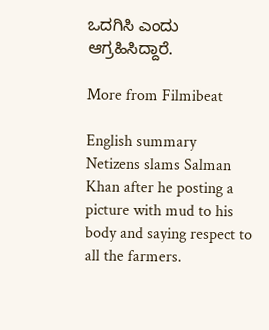ಒದಗಿಸಿ ಎಂದು ಆಗ್ರಹಿಸಿದ್ದಾರೆ.

More from Filmibeat

English summary
Netizens slams Salman Khan after he posting a picture with mud to his body and saying respect to all the farmers.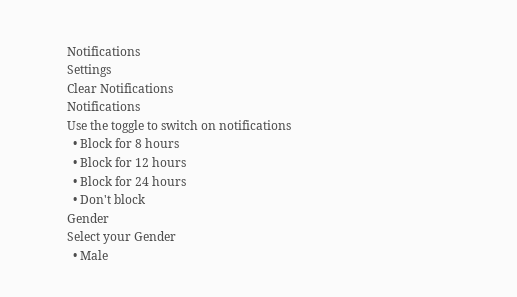Notifications
Settings
Clear Notifications
Notifications
Use the toggle to switch on notifications
  • Block for 8 hours
  • Block for 12 hours
  • Block for 24 hours
  • Don't block
Gender
Select your Gender
  • Male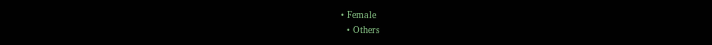• Female
  • Others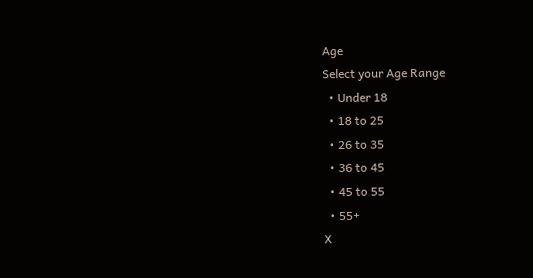Age
Select your Age Range
  • Under 18
  • 18 to 25
  • 26 to 35
  • 36 to 45
  • 45 to 55
  • 55+
X